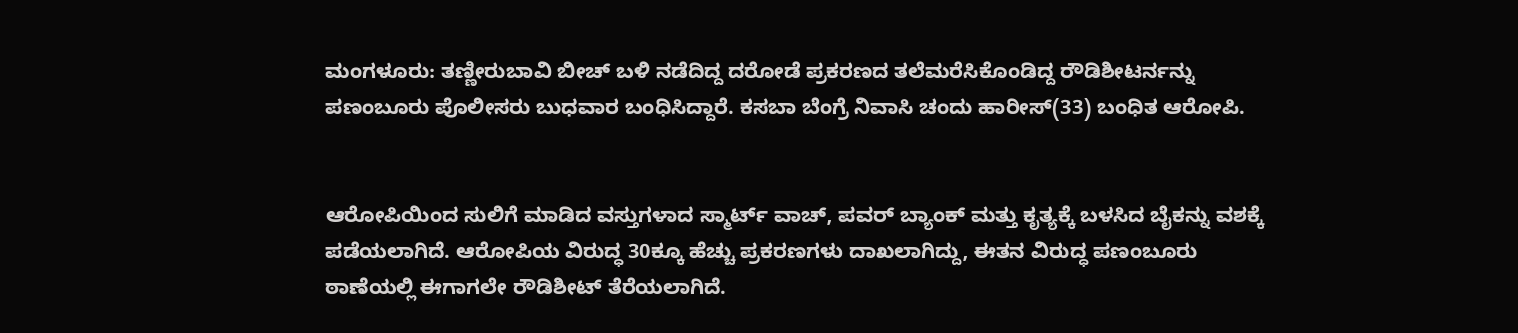ಮಂಗಳೂರು: ತಣ್ಣೀರುಬಾವಿ ಬೀಚ್ ಬಳಿ ನಡೆದಿದ್ದ ದರೋಡೆ ಪ್ರಕರಣದ ತಲೆಮರೆಸಿಕೊಂಡಿದ್ದ ರೌಡಿಶೀಟರ್ನನ್ನು ಪಣಂಬೂರು ಪೊಲೀಸರು ಬುಧವಾರ ಬಂಧಿಸಿದ್ದಾರೆ. ಕಸಬಾ ಬೆಂಗ್ರೆ ನಿವಾಸಿ ಚಂದು ಹಾರೀಸ್(33) ಬಂಧಿತ ಆರೋಪಿ.


ಆರೋಪಿಯಿಂದ ಸುಲಿಗೆ ಮಾಡಿದ ವಸ್ತುಗಳಾದ ಸ್ಮಾರ್ಟ್ ವಾಚ್, ಪವರ್ ಬ್ಯಾಂಕ್ ಮತ್ತು ಕೃತ್ಯಕ್ಕೆ ಬಳಸಿದ ಬೈಕನ್ನು ವಶಕ್ಕೆ ಪಡೆಯಲಾಗಿದೆ. ಆರೋಪಿಯ ವಿರುದ್ಧ 30ಕ್ಕೂ ಹೆಚ್ಚು ಪ್ರಕರಣಗಳು ದಾಖಲಾಗಿದ್ದು, ಈತನ ವಿರುದ್ಧ ಪಣಂಬೂರು ಠಾಣೆಯಲ್ಲಿ ಈಗಾಗಲೇ ರೌಡಿಶೀಟ್ ತೆರೆಯಲಾಗಿದೆ.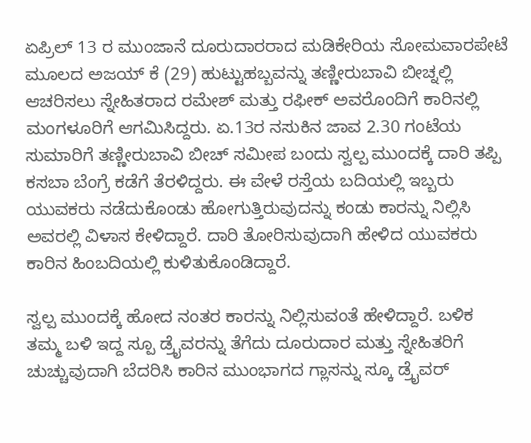ಏಪ್ರಿಲ್ 13 ರ ಮುಂಜಾನೆ ದೂರುದಾರರಾದ ಮಡಿಕೇರಿಯ ಸೋಮವಾರಪೇಟೆ ಮೂಲದ ಅಜಯ್ ಕೆ (29) ಹುಟ್ಟುಹಬ್ಬವನ್ನು ತಣ್ಣೀರುಬಾವಿ ಬೀಚ್ನಲ್ಲಿ ಆಚರಿಸಲು ಸ್ನೇಹಿತರಾದ ರಮೇಶ್ ಮತ್ತು ರಫೀಕ್ ಅವರೊಂದಿಗೆ ಕಾರಿನಲ್ಲಿ ಮಂಗಳೂರಿಗೆ ಆಗಮಿಸಿದ್ದರು. ಏ.13ರ ನಸುಕಿನ ಜಾವ 2.30 ಗಂಟೆಯ ಸುಮಾರಿಗೆ ತಣ್ಣೀರುಬಾವಿ ಬೀಚ್ ಸಮೀಪ ಬಂದು ಸ್ವಲ್ಪ ಮುಂದಕ್ಕೆ ದಾರಿ ತಪ್ಪಿ ಕಸಬಾ ಬೆಂಗ್ರೆ ಕಡೆಗೆ ತೆರಳಿದ್ದರು. ಈ ವೇಳೆ ರಸ್ತೆಯ ಬದಿಯಲ್ಲಿ ಇಬ್ಬರು ಯುವಕರು ನಡೆದುಕೊಂಡು ಹೋಗುತ್ತಿರುವುದನ್ನು ಕಂಡು ಕಾರನ್ನು ನಿಲ್ಲಿಸಿ ಅವರಲ್ಲಿ ವಿಳಾಸ ಕೇಳಿದ್ದಾರೆ. ದಾರಿ ತೋರಿಸುವುದಾಗಿ ಹೇಳಿದ ಯುವಕರು ಕಾರಿನ ಹಿಂಬದಿಯಲ್ಲಿ ಕುಳಿತುಕೊಂಡಿದ್ದಾರೆ.

ಸ್ವಲ್ಪ ಮುಂದಕ್ಕೆ ಹೋದ ನಂತರ ಕಾರನ್ನು ನಿಲ್ಲಿಸುವಂತೆ ಹೇಳಿದ್ದಾರೆ. ಬಳಿಕ ತಮ್ಮ ಬಳಿ ಇದ್ದ ಸ್ಪೂ ಡ್ರೈವರನ್ನು ತೆಗೆದು ದೂರುದಾರ ಮತ್ತು ಸ್ನೇಹಿತರಿಗೆ ಚುಚ್ಚುವುದಾಗಿ ಬೆದರಿಸಿ ಕಾರಿನ ಮುಂಭಾಗದ ಗ್ಲಾಸನ್ನು ಸ್ಕೂ ಡ್ರೈವರ್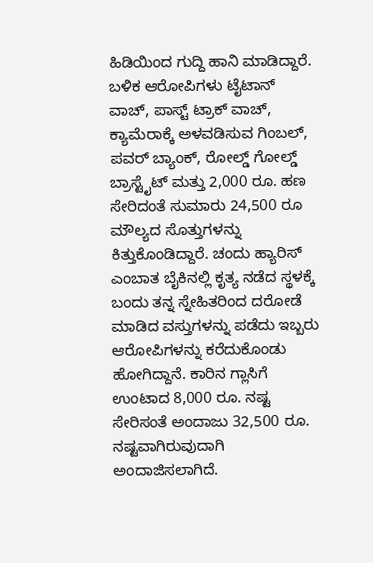ಹಿಡಿಯಿಂದ ಗುದ್ದಿ ಹಾನಿ ಮಾಡಿದ್ದಾರೆ.
ಬಳಿಕ ಆರೋಪಿಗಳು ಟೈಟಾನ್ ವಾಚ್, ಪಾಸ್ಟ್ ಟ್ರಾಕ್ ವಾಚ್, ಕ್ಯಾಮೆರಾಕ್ಕೆ ಅಳವಡಿಸುವ ಗಿಂಬಲ್, ಪವರ್ ಬ್ಯಾಂಕ್, ರೋಲ್ಡ್ ಗೋಲ್ಡ್ ಬ್ರಾಸ್ಟೈಟ್ ಮತ್ತು 2,000 ರೂ. ಹಣ ಸೇರಿದಂತೆ ಸುಮಾರು 24,500 ರೂ ಮೌಲ್ಯದ ಸೊತ್ತುಗಳನ್ನು ಕಿತ್ತುಕೊಂಡಿದ್ದಾರೆ. ಚಂದು ಹ್ಯಾರಿಸ್ ಎಂಬಾತ ಬೈಕಿನಲ್ಲಿ ಕೃತ್ಯ ನಡೆದ ಸ್ಥಳಕ್ಕೆ ಬಂದು ತನ್ನ ಸ್ನೇಹಿತರಿಂದ ದರೋಡೆ ಮಾಡಿದ ವಸ್ತುಗಳನ್ನು ಪಡೆದು ಇಬ್ಬರು ಆರೋಪಿಗಳನ್ನು ಕರೆದುಕೊಂಡು ಹೋಗಿದ್ದಾನೆ. ಕಾರಿನ ಗ್ಲಾಸಿಗೆ ಉಂಟಾದ 8,000 ರೂ. ನಷ್ಟ ಸೇರಿಸಂತೆ ಅಂದಾಜು 32,500 ರೂ. ನಷ್ಟವಾಗಿರುವುದಾಗಿ ಅಂದಾಜಿಸಲಾಗಿದೆ.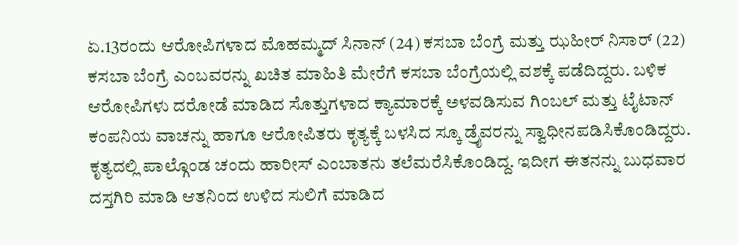ಏ.13ರಂದು ಆರೋಪಿಗಳಾದ ಮೊಹಮ್ಮದ್ ಸಿನಾನ್ (24) ಕಸಬಾ ಬೆಂಗ್ರೆ ಮತ್ತು ಝಹೀರ್ ನಿಸಾರ್ (22) ಕಸಬಾ ಬೆಂಗ್ರೆ ಎಂಬವರನ್ನು ಖಚಿತ ಮಾಹಿತಿ ಮೇರೆಗೆ ಕಸಬಾ ಬೆಂಗ್ರೆಯಲ್ಲಿ ವಶಕ್ಕೆ ಪಡೆದಿದ್ದರು. ಬಳಿಕ ಆರೋಪಿಗಳು ದರೋಡೆ ಮಾಡಿದ ಸೊತ್ತುಗಳಾದ ಕ್ಯಾಮಾರಕ್ಕೆ ಅಳವಡಿಸುವ ಗಿಂಬಲ್ ಮತ್ತು ಟೈಟಾನ್ ಕಂಪನಿಯ ವಾಚನ್ನು ಹಾಗೂ ಆರೋಪಿತರು ಕೃತ್ಯಕ್ಕೆ ಬಳಸಿದ ಸ್ಕೂ ಡ್ರೈವರನ್ನು ಸ್ವಾಧೀನಪಡಿಸಿಕೊಂಡಿದ್ದರು. ಕೃತ್ಯದಲ್ಲಿ ಪಾಲ್ಗೊಂಡ ಚಂದು ಹಾರೀಸ್ ಎಂಬಾತನು ತಲೆಮರೆಸಿಕೊಂಡಿದ್ದ. ಇದೀಗ ಈತನನ್ನು ಬುಧವಾರ ದಸ್ತಗಿರಿ ಮಾಡಿ ಆತನಿಂದ ಉಳಿದ ಸುಲಿಗೆ ಮಾಡಿದ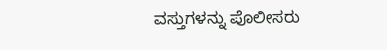ವಸ್ತುಗಳನ್ನು ಪೊಲೀಸರು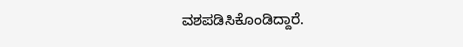ವಶಪಡಿಸಿಕೊಂಡಿದ್ದಾರೆ.